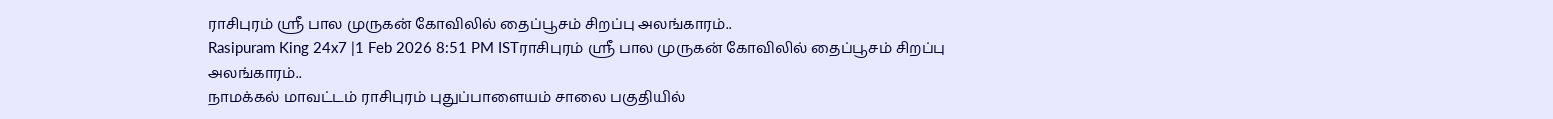ராசிபுரம் ஸ்ரீ பால முருகன் கோவிலில் தைப்பூசம் சிறப்பு அலங்காரம்..
Rasipuram King 24x7 |1 Feb 2026 8:51 PM ISTராசிபுரம் ஸ்ரீ பால முருகன் கோவிலில் தைப்பூசம் சிறப்பு அலங்காரம்..
நாமக்கல் மாவட்டம் ராசிபுரம் புதுப்பாளையம் சாலை பகுதியில்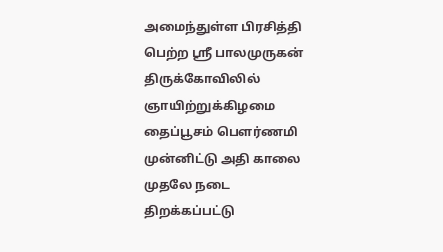அமைந்துள்ள பிரசித்தி பெற்ற ஸ்ரீ பாலமுருகன் திருக்கோவிலில் ஞாயிற்றுக்கிழமை தைப்பூசம் பௌர்ணமி முன்னிட்டு அதி காலை முதலே நடை திறக்கப்பட்டு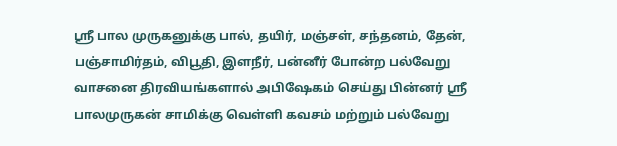ஸ்ரீ பால முருகனுக்கு பால், தயிர், மஞ்சள், சந்தனம், தேன், பஞ்சாமிர்தம், விபூதி, இளநீர், பன்னீர் போன்ற பல்வேறு வாசனை திரவியங்களால் அபிஷேகம் செய்து பின்னர் ஸ்ரீ பாலமுருகன் சாமிக்கு வெள்ளி கவசம் மற்றும் பல்வேறு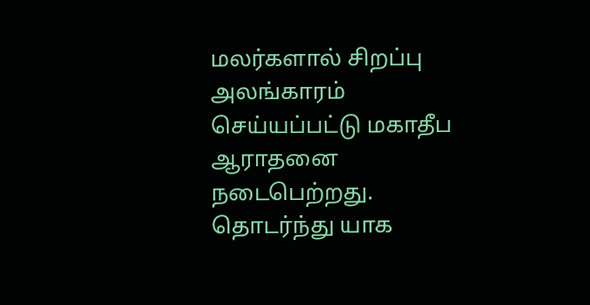மலர்களால் சிறப்பு அலங்காரம் செய்யப்பட்டு மகாதீப ஆராதனை நடைபெற்றது. தொடர்ந்து யாக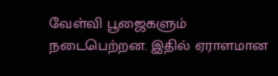வேள்வி பூஜைகளும் நடைபெற்றன. இதில் ஏராளமான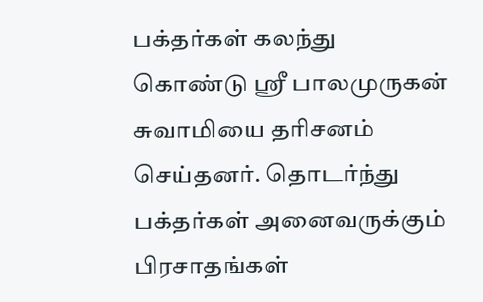பக்தர்கள் கலந்து கொண்டு ஸ்ரீ பாலமுருகன் சுவாமியை தரிசனம் செய்தனர். தொடர்ந்து பக்தர்கள் அனைவருக்கும் பிரசாதங்கள்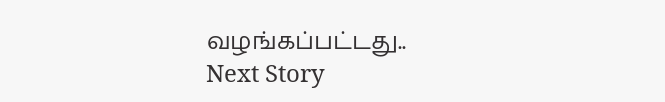வழங்கப்பட்டது..
Next Story